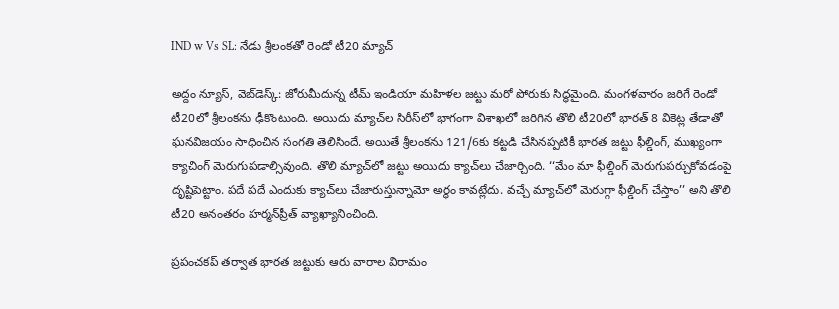IND w Vs SL: నేడు శ్రీలంకతో రెండో టీ20 మ్యాచ్

అద్దం న్యూస్, వెబ్‌డెస్క్: జోరుమీదున్న టీమ్ ఇండియా మహిళల జట్టు మరో పోరుకు సిద్ధమైంది. మంగళవారం జరిగే రెండో టీ20లో శ్రీలంకను ఢీకొంటుంది. అయిదు మ్యాచ్‌ల సిరీస్‌లో భాగంగా విశాఖలో జరిగిన తొలి టీ20లో భారత్‌ 8 వికెట్ల తేడాతో ఘనవిజయం సాధించిన సంగతి తెలిసిందే. అయితే శ్రీలంకను 121/6కు కట్టడి చేసినప్పటికీ భారత జట్టు ఫీల్డింగ్, ముఖ్యంగా క్యాచింగ్‌ మెరుగుపడాల్సివుంది. తొలి మ్యాచ్‌లో జట్టు అయిదు క్యాచ్‌లు చేజార్చింది. ‘‘మేం మా ఫీల్డింగ్‌ మెరుగుపర్చుకోవడంపై దృష్టిపెట్టాం. పదే పదే ఎందుకు క్యాచ్‌లు చేజారుస్తున్నామో అర్థం కావట్లేదు. వచ్చే మ్యాచ్‌లో మెరుగ్గా ఫీల్డింగ్‌ చేస్తాం’’ అని తొలి టీ20 అనంతరం హర్మన్‌ప్రీత్‌ వ్యాఖ్యానించింది.

ప్రపంచకప్‌ తర్వాత భారత జట్టుకు ఆరు వారాల విరామం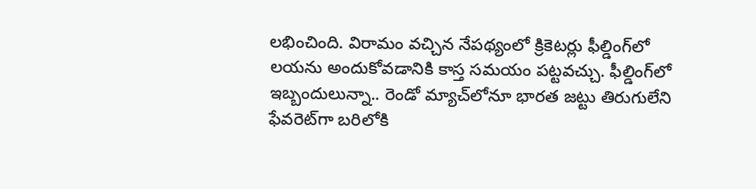లభించింది. విరామం వచ్చిన నేపథ్యంలో క్రికెటర్లు ఫీల్డింగ్‌లో లయను అందుకోవడానికి కాస్త సమయం పట్టవచ్చు. ఫీల్డింగ్‌లో ఇబ్బందులున్నా.. రెండో మ్యాచ్‌లోనూ భారత జట్టు తిరుగులేని ఫేవరెట్‌గా బరిలోకి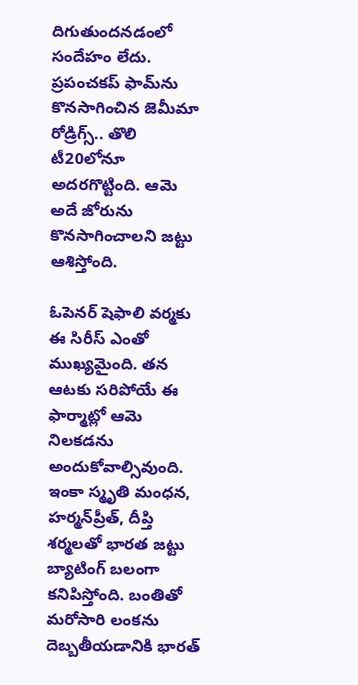దిగుతుందనడంలో సందేహం లేదు. ప్రపంచకప్‌ ఫామ్‌ను కొనసాగించిన జెమీమా రోడ్రిగ్స్‌.. తొలి టీ20లోనూ అదరగొట్టింది. ఆమె అదే జోరును కొనసాగించాలని జట్టు ఆశిస్తోంది.

ఓపెనర్‌ షెఫాలి వర్మకు ఈ సిరీస్‌ ఎంతో ముఖ్యమైంది. తన ఆటకు సరిపోయే ఈ ఫార్మాట్లో ఆమె నిలకడను అందుకోవాల్సివుంది. ఇంకా స్మృతి మంధన, హర్మన్‌ప్రీత్, దీప్తి శర్మలతో భారత జట్టు బ్యాటింగ్‌ బలంగా కనిపిస్తోంది. బంతితో మరోసారి లంకను దెబ్బతీయడానికి భారత్‌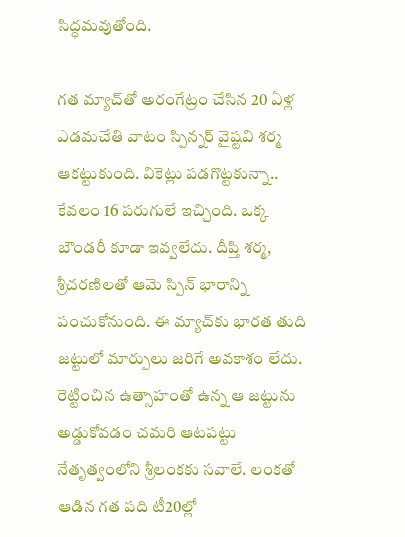సిద్ధమవుతోంది.

గత మ్యాచ్‌తో అరంగేట్రం చేసిన 20 ఏళ్ల ఎడమచేతి వాటం స్పిన్నర్‌ వైష్టవి శర్మ ఆకట్టుకుంది. వికెట్లు పడగొట్టకున్నా.. కేవలం 16 పరుగులే ఇచ్చింది. ఒక్క బౌండరీ కూడా ఇవ్వలేదు. దీప్తి శర్మ, శ్రీచరణిలతో ఆమె స్పిన్‌ భారాన్ని పంచుకోనుంది. ఈ మ్యాచ్‌కు భారత తుది జట్టులో మార్పులు జరిగే అవకాశం లేదు. రెట్టించిన ఉత్సాహంతో ఉన్న ఆ జట్టును అడ్డుకోవడం చమరి ఆటపట్టు నేతృత్వంలోని శ్రీలంకకు సవాలే. లంకతో ఆడిన గత పది టీ20ల్లో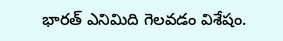భారత్‌ ఎనిమిది గెలవడం విశేషం.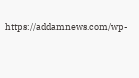https://addamnews.com/wp-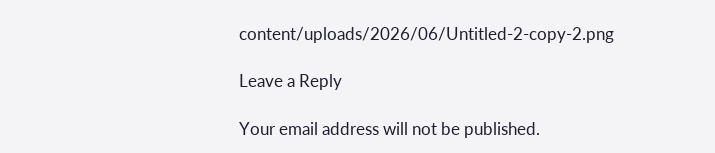content/uploads/2026/06/Untitled-2-copy-2.png

Leave a Reply

Your email address will not be published.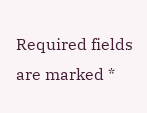Required fields are marked *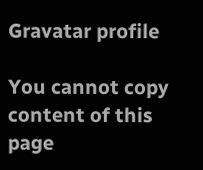Gravatar profile

You cannot copy content of this page